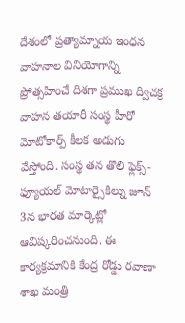దేశంలో ప్రత్యామ్నాయ ఇంధన వాహనాల వినియోగాన్ని ప్రోత్సహించే దిశగా ప్రముఖ ద్విచక్ర వాహన తయారీ సంస్థ హీరో మోటోకార్ప్ కీలక అడుగు వేస్తోంది. సంస్థ తన తొలి ఫ్లెక్స్-ఫ్యూయల్ మోటార్సైకిల్ను జూన్ 3న భారత మార్కెట్లో ఆవిష్కరించనుంది. ఈ కార్యక్రమానికి కేంద్ర రోడ్డు రవాణా శాఖ మంత్రి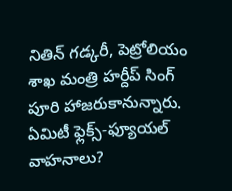నితిన్ గడ్కరీ, పెట్రోలియం శాఖ మంత్రి హర్దీప్ సింగ్ పూరి హాజరుకానున్నారు.
ఏమిటీ ఫ్లెక్స్-ఫ్యూయల్ వాహనాలు?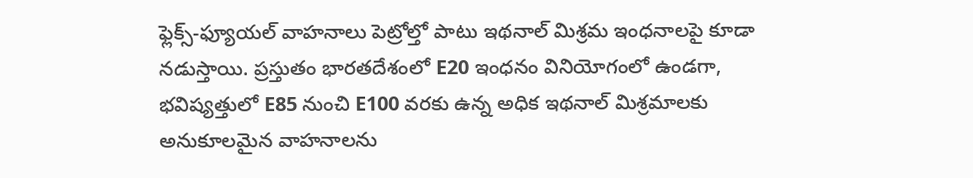ఫ్లెక్స్-ఫ్యూయల్ వాహనాలు పెట్రోల్తో పాటు ఇథనాల్ మిశ్రమ ఇంధనాలపై కూడా నడుస్తాయి. ప్రస్తుతం భారతదేశంలో E20 ఇంధనం వినియోగంలో ఉండగా, భవిష్యత్తులో E85 నుంచి E100 వరకు ఉన్న అధిక ఇథనాల్ మిశ్రమాలకు అనుకూలమైన వాహనాలను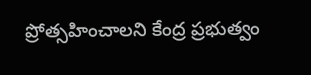ప్రోత్సహించాలని కేంద్ర ప్రభుత్వం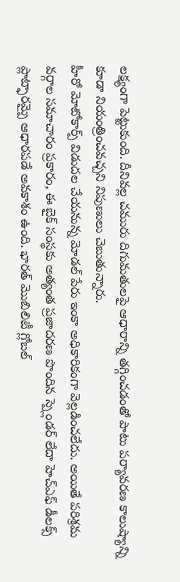లక్ష్యంగా పెట్టుకుంది. దీనివల్ల చమురు దిగుమతులపై ఆధారాన్ని తగ్గించడంతో పాటు పర్యావరణ కాలుష్యాన్ని కూడా నియంత్రించవచ్చని నిపుణులు చెబుతున్నారు.
హీరో మోటోకార్ప్ విడుదల చేయనున్న మోడల్ పేరు ఇంకా అధికారికంగా వెల్లడించలేదు. అయితే పరిశ్రమ వర్గాల సమాచారం ప్రకారం, ఈ బైక్ సంస్థకు అత్యంత ప్రజాదరణ పొందిన స్ప్లెండర్ లేదా హెచ్ఎఫ్ డీలక్స్ ప్లాట్ఫారమ్పై ఆధారపడే అవకాశం ఉంది. భారత్ మొబిలిటీ గ్లోబల్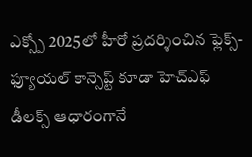ఎక్స్పో 2025లో హీరో ప్రదర్శించిన ఫ్లెక్స్-ఫ్యూయల్ కాన్సెప్ట్ కూడా హెచ్ఎఫ్ డీలక్స్ ఆధారంగానే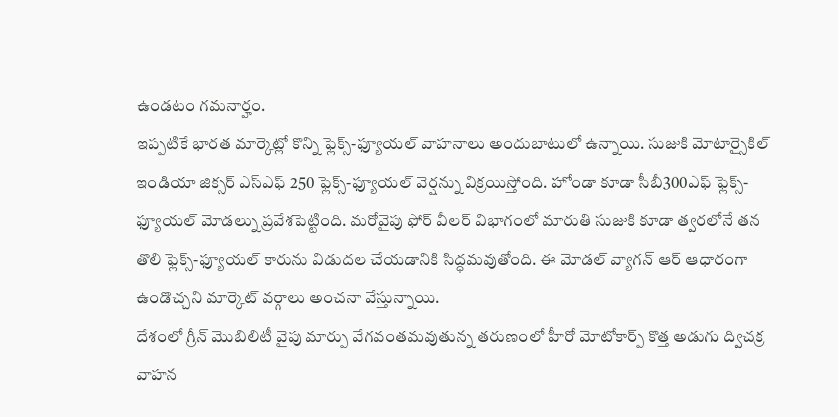ఉండటం గమనార్హం.
ఇప్పటికే భారత మార్కెట్లో కొన్ని ఫ్లెక్స్-ఫ్యూయల్ వాహనాలు అందుబాటులో ఉన్నాయి. సుజుకి మోటార్సైకిల్ ఇండియా జిక్సర్ ఎస్ఎఫ్ 250 ఫ్లెక్స్-ఫ్యూయల్ వెర్షన్ను విక్రయిస్తోంది. హోండా కూడా సీబీ300ఎఫ్ ఫ్లెక్స్-ఫ్యూయల్ మోడల్ను ప్రవేశపెట్టింది. మరోవైపు ఫోర్ వీలర్ విభాగంలో మారుతి సుజుకి కూడా త్వరలోనే తన తొలి ఫ్లెక్స్-ఫ్యూయల్ కారును విడుదల చేయడానికి సిద్ధమవుతోంది. ఈ మోడల్ వ్యాగన్ ఆర్ ఆధారంగా ఉండొచ్చని మార్కెట్ వర్గాలు అంచనా వేస్తున్నాయి.
దేశంలో గ్రీన్ మొబిలిటీ వైపు మార్పు వేగవంతమవుతున్న తరుణంలో హీరో మోటోకార్ప్ కొత్త అడుగు ద్విచక్ర వాహన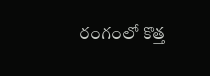రంగంలో కొత్త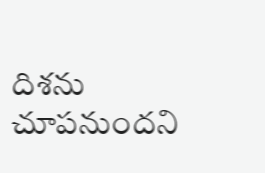దిశను చూపనుందని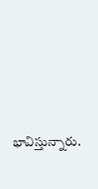భావిస్తున్నారు.